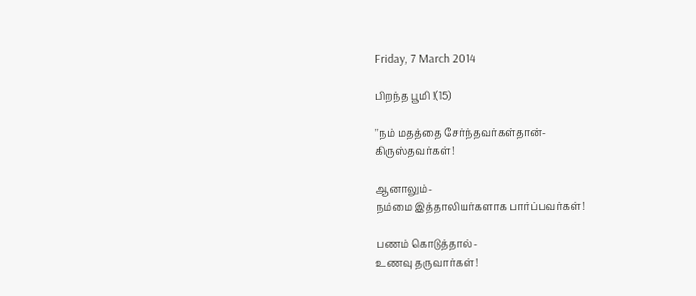Friday, 7 March 2014

பிறந்த பூமி !(15)

''நம் மதத்தை சேர்ந்தவர்கள்தான்-
கிருஸ்தவர்கள்!

ஆனாலும்-
நம்மை இத்தாலியர்களாக பார்ப்பவர்கள்!

பணம் கொடுத்தால்-
உணவு தருவார்கள்!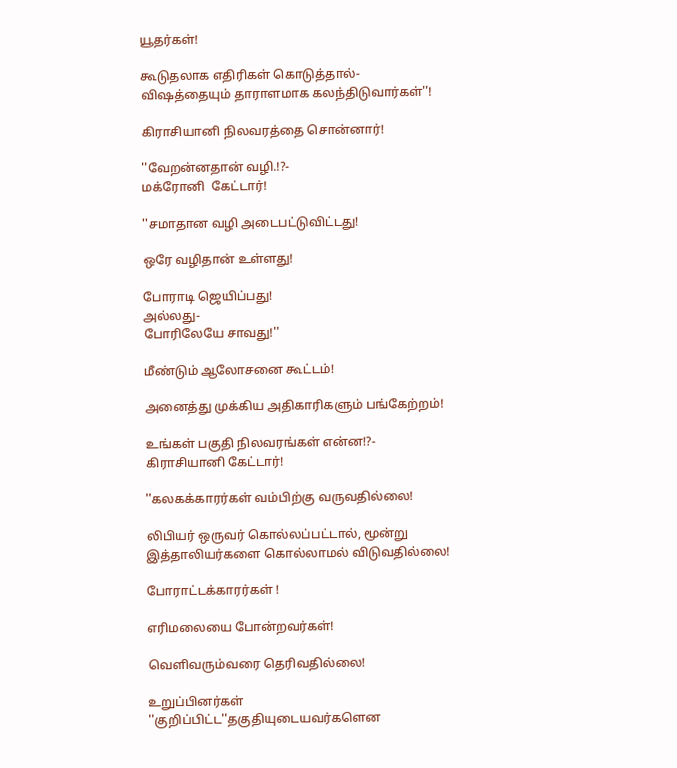யூதர்கள்!

கூடுதலாக எதிரிகள் கொடுத்தால்-
விஷத்தையும் தாராளமாக கலந்திடுவார்கள்''!

கிராசியானி நிலவரத்தை சொன்னார்!

''வேறன்னதான் வழி.!?-
மக்ரோனி  கேட்டார்!

''சமாதான வழி அடைபட்டுவிட்டது!

ஒரே வழிதான் உள்ளது!

போராடி ஜெயிப்பது!
அல்லது-
போரிலேயே சாவது!''

மீண்டும் ஆலோசனை கூட்டம்!

அனைத்து முக்கிய அதிகாரிகளும் பங்கேற்றம்!

உங்கள் பகுதி நிலவரங்கள் என்ன!?-
கிராசியானி கேட்டார்!

''கலகக்காரர்கள் வம்பிற்கு வருவதில்லை!

லிபியர் ஒருவர் கொல்லப்பட்டால், மூன்று இத்தாலியர்களை கொல்லாமல் விடுவதில்லை!

போராட்டக்காரர்கள் !

எரிமலையை போன்றவர்கள்!

வெளிவரும்வரை தெரிவதில்லை!

உறுப்பினர்கள் ''குறிப்பிட்ட''தகுதியுடையவர்களென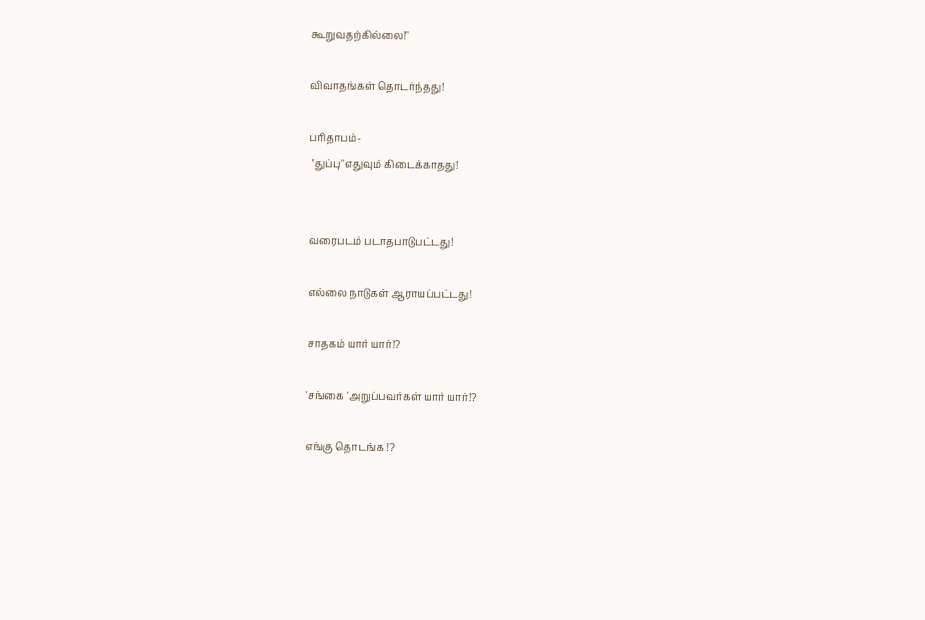கூறுவதற்கில்லை!''

விவாதங்கள் தொடர்ந்தது!

பரிதாபம்-
 ''துப்பு''எதுவும் கிடைக்காதது!


வரைபடம் படாதபாடுபட்டது!

எல்லை நாடுகள் ஆராயப்பட்டது!

சாதகம் யார் யார்!?

'சங்கை 'அறுப்பவர்கள் யார் யார்!?

எங்கு தொடங்க !?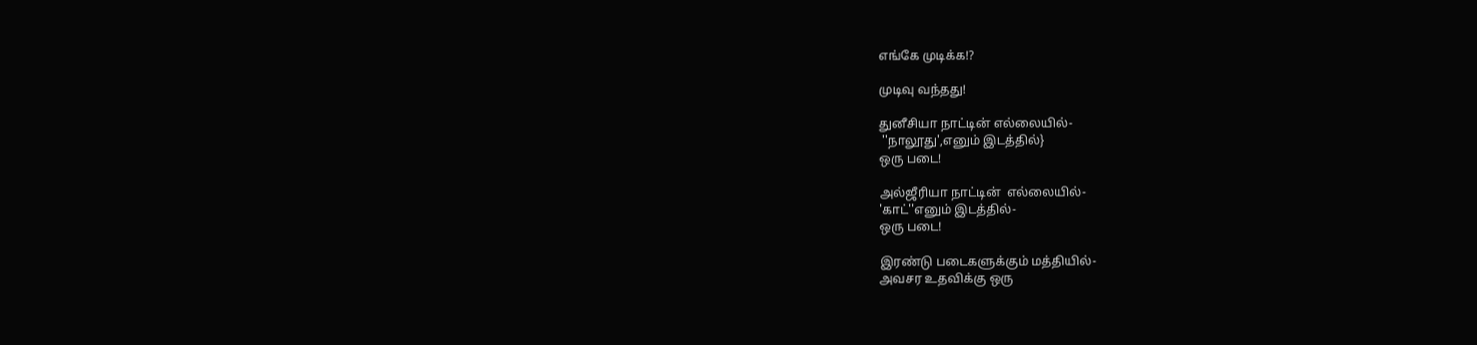எங்கே முடிக்க!?

முடிவு வந்தது!

துனீசியா நாட்டின் எல்லையில்-
 ''நாலூது',எனும் இடத்தில்}
ஒரு படை!

அல்ஜீரியா நாட்டின்  எல்லையில்-
'காட்''எனும் இடத்தில்-
ஒரு படை!

இரண்டு படைகளுக்கும் மத்தியில்-
அவசர உதவிக்கு ஒரு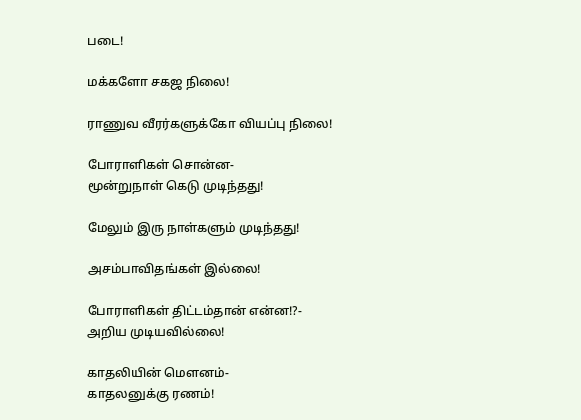படை!

மக்களோ சகஜ நிலை!

ராணுவ வீரர்களுக்கோ வியப்பு நிலை!

போராளிகள் சொன்ன-
மூன்றுநாள் கெடு முடிந்தது!

மேலும் இரு நாள்களும் முடிந்தது!

அசம்பாவிதங்கள் இல்லை!

போராளிகள் திட்டம்தான் என்ன!?-
அறிய முடியவில்லை!

காதலியின் மௌனம்-
காதலனுக்கு ரணம்!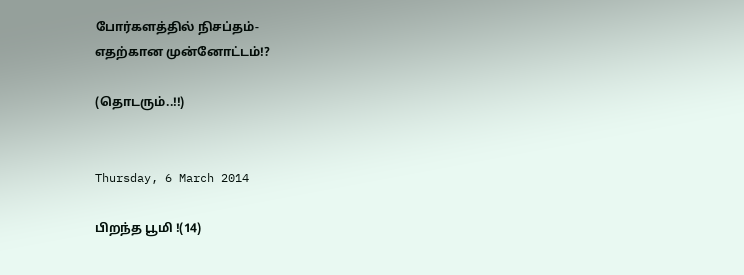போர்களத்தில் நிசப்தம்-
எதற்கான முன்னோட்டம்!?

(தொடரும்..!!)


Thursday, 6 March 2014

பிறந்த பூமி !(14)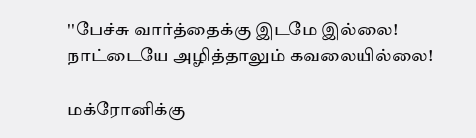''பேச்சு வார்த்தைக்கு இடமே இல்லை!
நாட்டையே அழித்தாலும் கவலையில்லை!

மக்ரோனிக்கு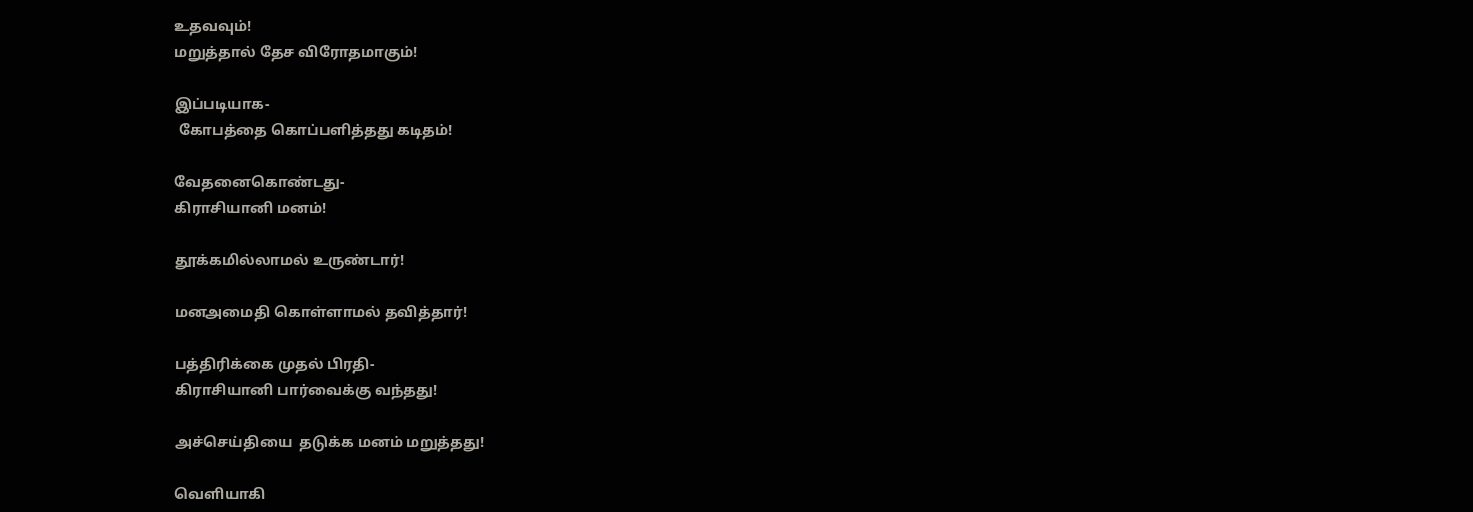உதவவும்!
மறுத்தால் தேச விரோதமாகும்!

இப்படியாக-
 கோபத்தை கொப்பளித்தது கடிதம்!

வேதனைகொண்டது-
கிராசியானி மனம்!

தூக்கமில்லாமல் உருண்டார்!

மனஅமைதி கொள்ளாமல் தவித்தார்!

பத்திரிக்கை முதல் பிரதி-
கிராசியானி பார்வைக்கு வந்தது!

அச்செய்தியை  தடுக்க மனம் மறுத்தது!

வெளியாகி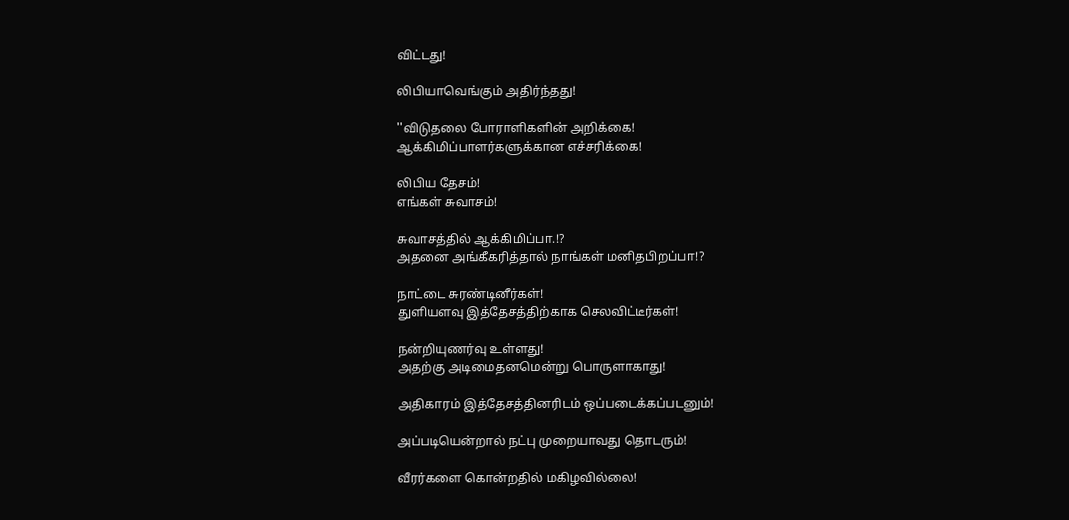விட்டது!

லிபியாவெங்கும் அதிர்ந்தது!

''விடுதலை போராளிகளின் அறிக்கை!
ஆக்கிமிப்பாளர்களுக்கான எச்சரிக்கை!

லிபிய தேசம்!
எங்கள் சுவாசம்!

சுவாசத்தில் ஆக்கிமிப்பா.!?
அதனை அங்கீகரித்தால் நாங்கள் மனிதபிறப்பா!?

நாட்டை சுரண்டினீர்கள்!
துளியளவு இத்தேசத்திற்காக செலவிட்டீர்கள்!

நன்றியுணர்வு உள்ளது!
அதற்கு அடிமைதனமென்று பொருளாகாது!

அதிகாரம் இத்தேசத்தினரிடம் ஒப்படைக்கப்படனும்!

அப்படியென்றால் நட்பு முறையாவது தொடரும்!

வீரர்களை கொன்றதில் மகிழவில்லை!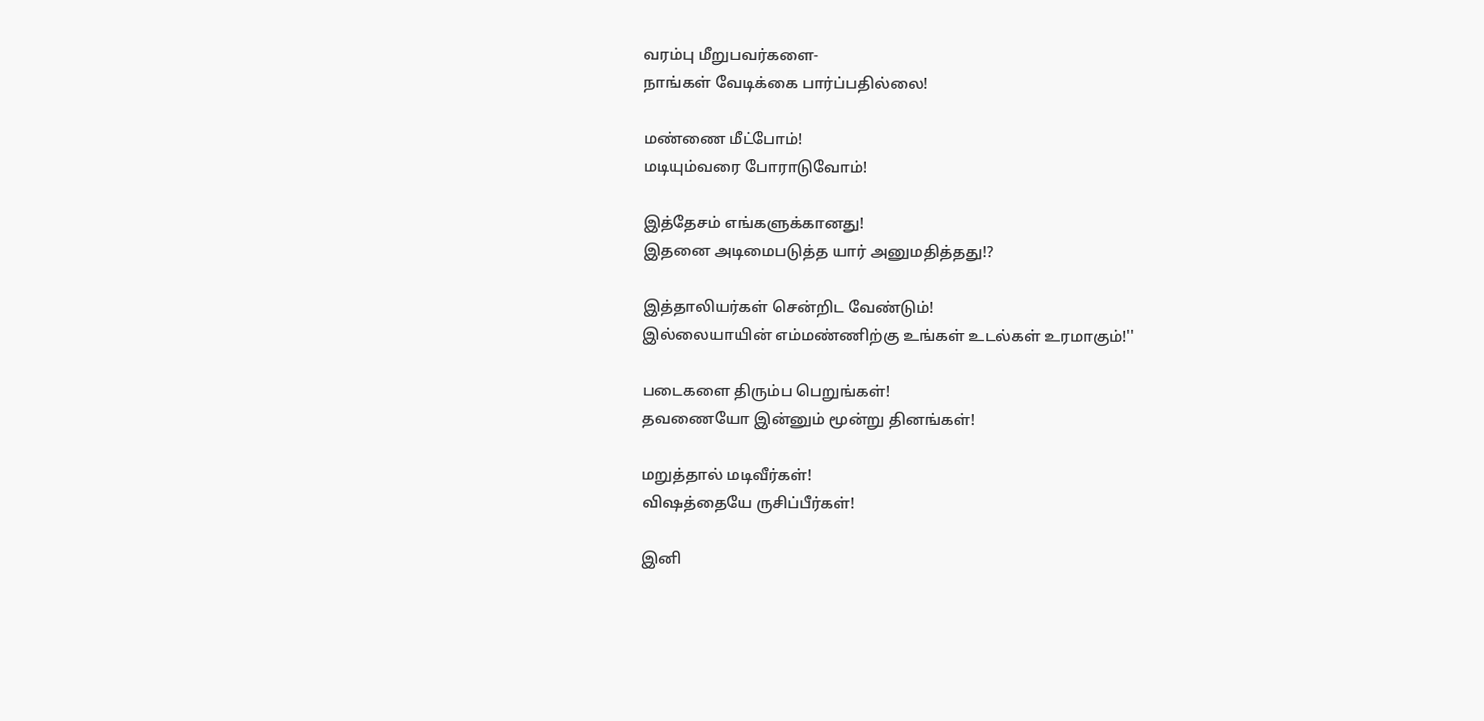வரம்பு மீறுபவர்களை-
நாங்கள் வேடிக்கை பார்ப்பதில்லை!

மண்ணை மீட்போம்!
மடியும்வரை போராடுவோம்!

இத்தேசம் எங்களுக்கானது!
இதனை அடிமைபடுத்த யார் அனுமதித்தது!?

இத்தாலியர்கள் சென்றிட வேண்டும்!
இல்லையாயின் எம்மண்ணிற்கு உங்கள் உடல்கள் உரமாகும்!''

படைகளை திரும்ப பெறுங்கள்!
தவணையோ இன்னும் மூன்று தினங்கள்!

மறுத்தால் மடிவீர்கள்!
விஷத்தையே ருசிப்பீர்கள்!

இனி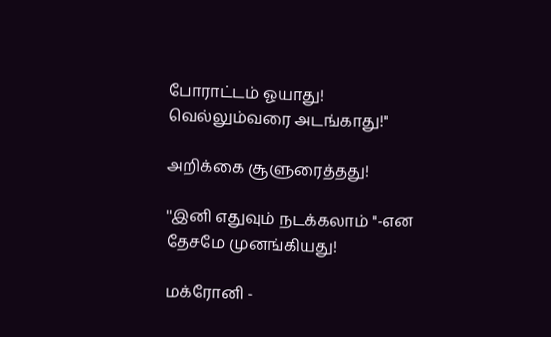போராட்டம் ஓயாது!
வெல்லும்வரை அடங்காது!''

அறிக்கை சூளுரைத்தது!

''இனி எதுவும் நடக்கலாம் ''-என
தேசமே முனங்கியது!

மக்ரோனி -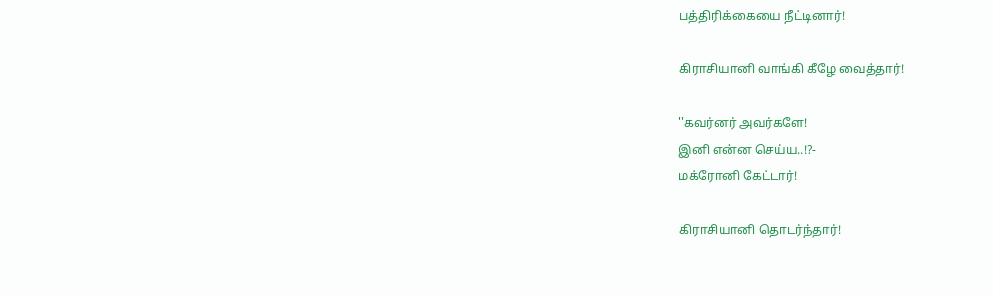பத்திரிக்கையை நீட்டினார்!

கிராசியானி வாங்கி கீழே வைத்தார்!

''கவர்னர் அவர்களே!
இனி என்ன செய்ய..!?-
மக்ரோனி கேட்டார்!

கிராசியானி தொடர்ந்தார்!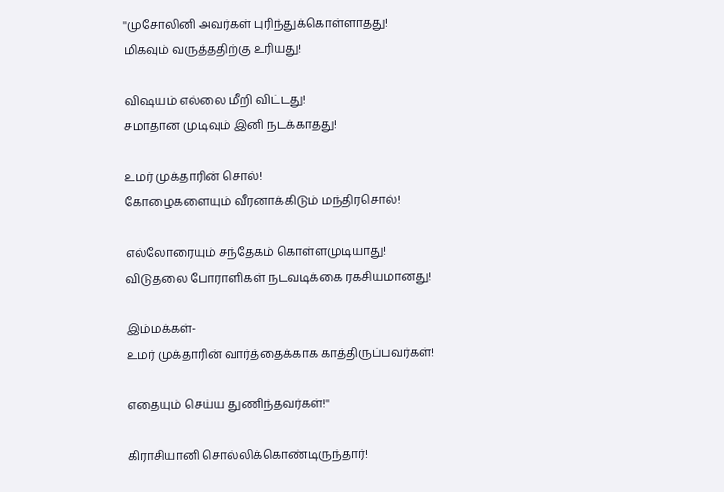''முசோலினி அவர்கள் புரிந்துக்கொள்ளாதது!
மிகவும் வருத்ததிற்கு உரியது!

விஷயம் எல்லை மீறி விட்டது!
சமாதான முடிவும் இனி நடக்காதது!

உமர் முக்தாரின் சொல்!
கோழைகளையும் வீரனாக்கிடும் மந்திரசொல்!

எல்லோரையும் சந்தேகம் கொள்ளமுடியாது!
விடுதலை போராளிகள் நடவடிக்கை ரகசியமானது!

இம்மக்கள்-
உமர் முக்தாரின் வார்த்தைக்காக காத்திருப்பவர்கள்!

எதையும் செய்ய துணிந்தவர்கள்!''

கிராசியானி சொல்லிக்கொண்டிருந்தார்!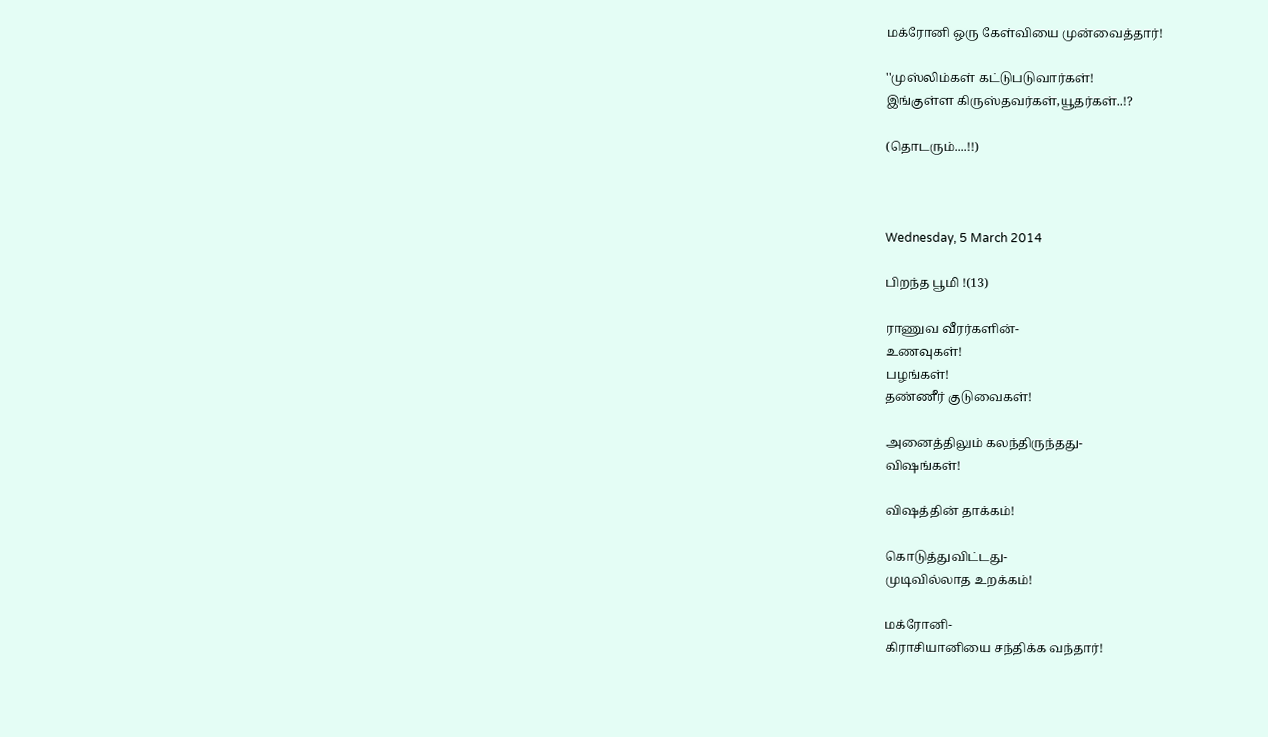மக்ரோனி ஒரு கேள்வியை முன்வைத்தார்!

''முஸ்லிம்கள் கட்டுபடுவார்கள்!
இங்குள்ள கிருஸ்தவர்கள்,யூதர்கள்..!?

(தொடரும்....!!)



Wednesday, 5 March 2014

பிறந்த பூமி !(13)

ராணுவ வீரர்களின்-
உணவுகள்!
பழங்கள்!
தண்ணீர் குடுவைகள்!

அனைத்திலும் கலந்திருந்தது-
விஷங்கள்!

விஷத்தின் தாக்கம்!

கொடுத்துவிட்டது-
முடிவில்லாத உறக்கம்!

மக்ரோனி-
கிராசியானியை சந்திக்க வந்தார்!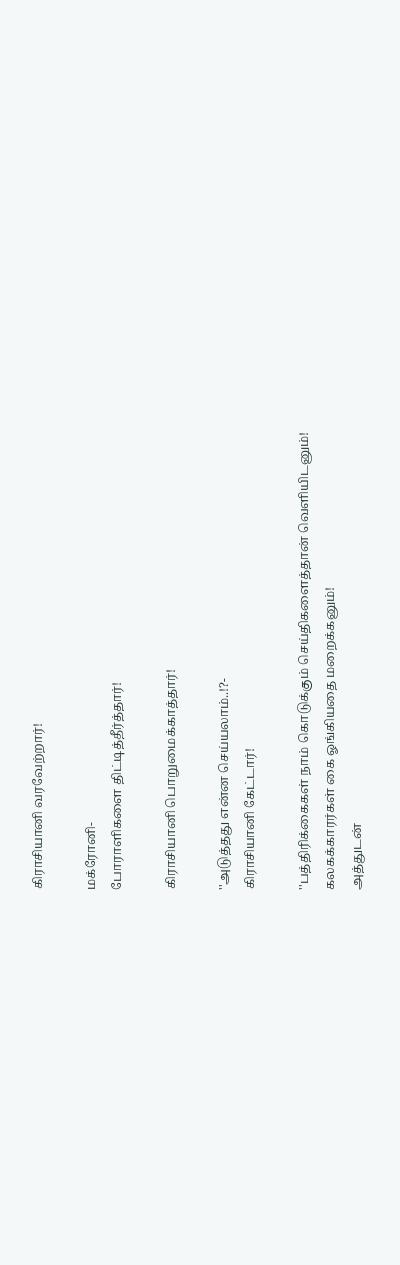கிராசியானி வரவேற்றார்!

மக்ரோனி-
போராளிகளை திட்டித்தீர்த்தார்!

கிராசியானி பொறுமைக்காத்தார்!

''அடுத்தது என்ன செய்யலாம்..!?-
கிராசியானி கேட்டார்!

''பத்திரிக்கைகள் நாம் கொடுக்கும் செய்திகளைத்தான் வெளியிடனும்!
கலகக்காரர்கள் கை ஓங்கியதை மறைக்கனும்!
அத்துடன்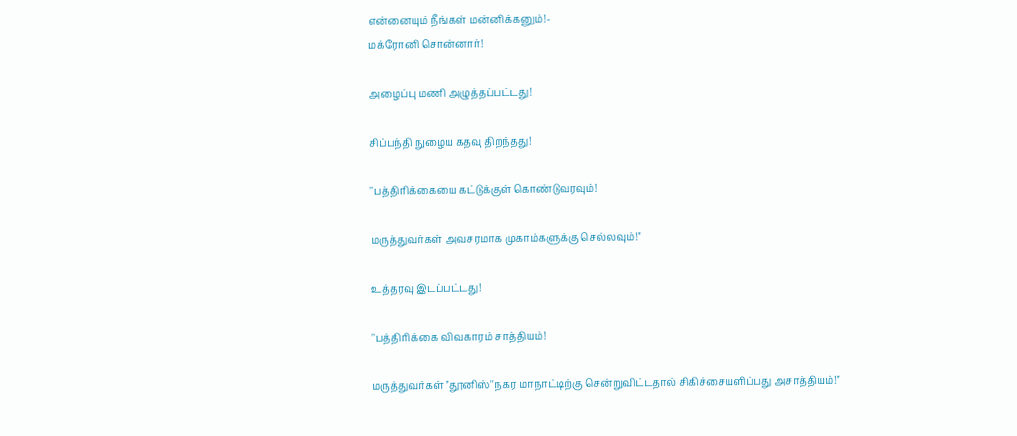என்னையும் நீங்கள் மன்னிக்கனும்!-
மக்ரோனி சொன்னார்!

அழைப்பு மணி அழுத்தப்பட்டது!

சிப்பந்தி நுழைய கதவு திறந்தது!

''பத்திரிக்கையை கட்டுக்குள் கொண்டுவரவும்!

மருத்துவர்கள் அவசரமாக முகாம்களுக்கு செல்லவும்!''

உத்தரவு இடப்பட்டது!

''பத்திரிக்கை விவகாரம் சாத்தியம்!

மருத்துவர்கள் ''தூனிஸ்''நகர மாநாட்டிற்கு சென்றுவிட்டதால் சிகிச்சையளிப்பது அசாத்தியம்!''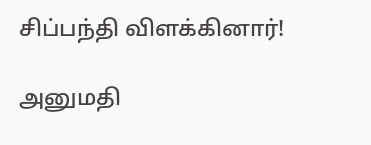சிப்பந்தி விளக்கினார்!

அனுமதி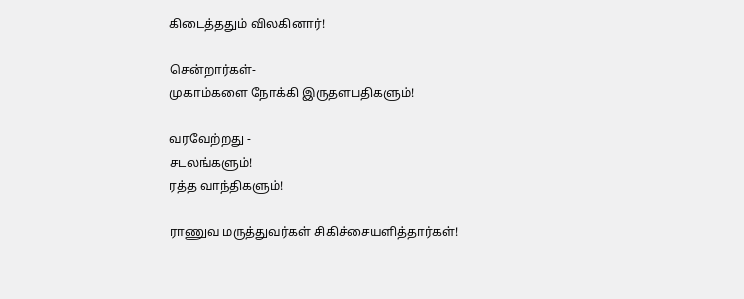கிடைத்ததும் விலகினார்!

சென்றார்கள்-
முகாம்களை நோக்கி இருதளபதிகளும்!

வரவேற்றது -
சடலங்களும்!
ரத்த வாந்திகளும்!

ராணுவ மருத்துவர்கள் சிகிச்சையளித்தார்கள்!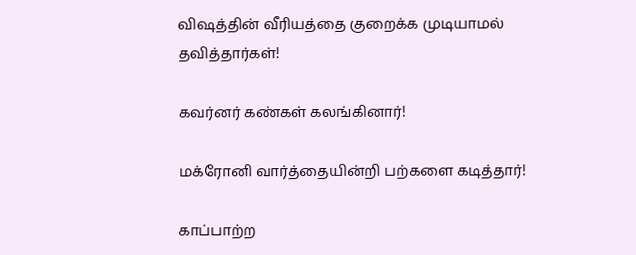விஷத்தின் வீரியத்தை குறைக்க முடியாமல் தவித்தார்கள்!

கவர்னர் கண்கள் கலங்கினார்!

மக்ரோனி வார்த்தையின்றி பற்களை கடித்தார்!

காப்பாற்ற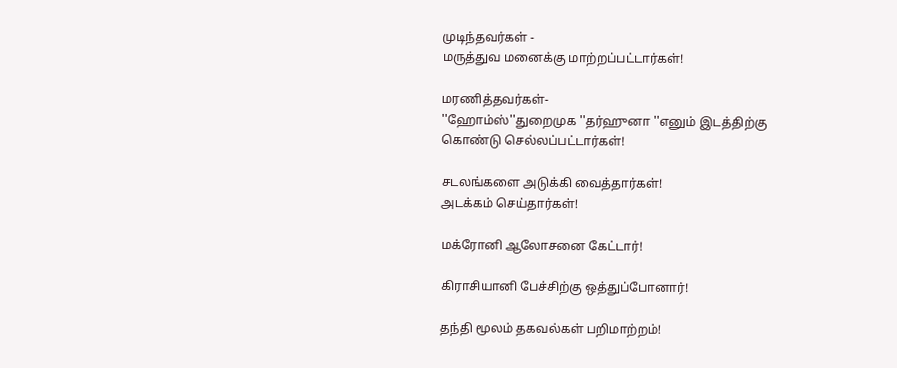முடிந்தவர்கள் -
மருத்துவ மனைக்கு மாற்றப்பட்டார்கள்!

மரணித்தவர்கள்-
''ஹோம்ஸ்''துறைமுக ''தர்ஹுனா ''எனும் இடத்திற்கு கொண்டு செல்லப்பட்டார்கள்!

சடலங்களை அடுக்கி வைத்தார்கள்!
அடக்கம் செய்தார்கள்!

மக்ரோனி ஆலோசனை கேட்டார்!

கிராசியானி பேச்சிற்கு ஒத்துப்போனார்!

தந்தி மூலம் தகவல்கள் பறிமாற்றம்!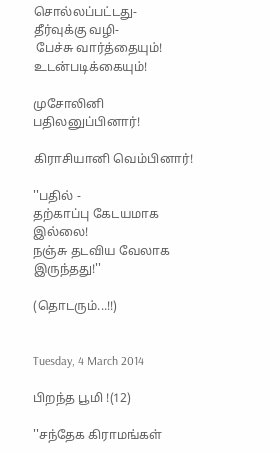சொல்லப்பட்டது-
தீர்வுக்கு வழி-
 பேச்சு வார்த்தையும்!
உடன்படிக்கையும்!

முசோலினி பதிலனுப்பினார்!

கிராசியானி வெம்பினார்!

''பதில் -
தற்காப்பு கேடயமாக இல்லை!
நஞ்சு தடவிய வேலாக இருந்தது!''

(தொடரும்...!!)


Tuesday, 4 March 2014

பிறந்த பூமி !(12)

''சந்தேக கிராமங்கள்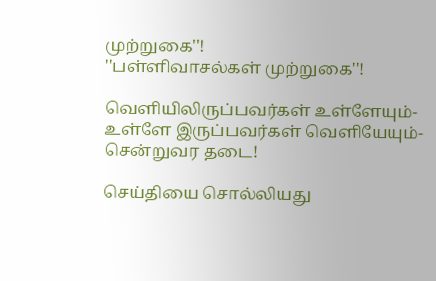முற்றுகை''!
''பள்ளிவாசல்கள் முற்றுகை''!

வெளியிலிருப்பவர்கள் உள்ளேயும்-
உள்ளே இருப்பவர்கள் வெளியேயும்-
சென்றுவர தடை!

செய்தியை சொல்லியது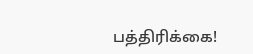பத்திரிக்கை!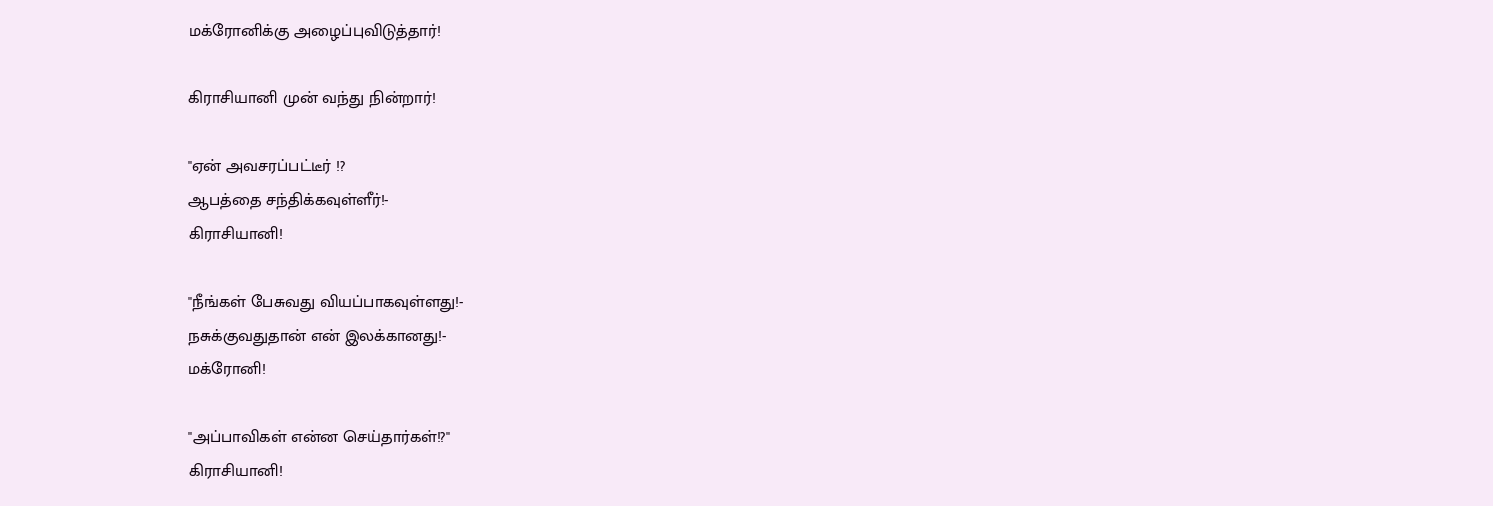மக்ரோனிக்கு அழைப்புவிடுத்தார்!

கிராசியானி முன் வந்து நின்றார்!

''ஏன் அவசரப்பட்டீர் !?
ஆபத்தை சந்திக்கவுள்ளீர்!-
கிராசியானி!

''நீங்கள் பேசுவது வியப்பாகவுள்ளது!-
நசுக்குவதுதான் என் இலக்கானது!-
மக்ரோனி!

''அப்பாவிகள் என்ன செய்தார்கள்!?''
கிராசியானி!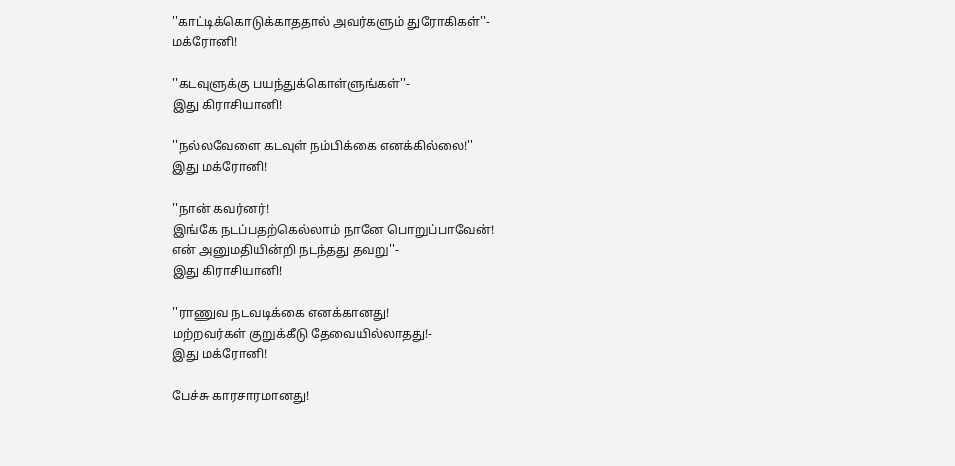''காட்டிக்கொடுக்காததால் அவர்களும் துரோகிகள்''-
மக்ரோனி!

''கடவுளுக்கு பயந்துக்கொள்ளுங்கள்''-
இது கிராசியானி!

''நல்லவேளை கடவுள் நம்பிக்கை எனக்கில்லை!''
இது மக்ரோனி!

''நான் கவர்னர்!
இங்கே நடப்பதற்கெல்லாம் நானே பொறுப்பாவேன்!
என் அனுமதியின்றி நடந்தது தவறு''-
இது கிராசியானி!

''ராணுவ நடவடிக்கை எனக்கானது!
மற்றவர்கள் குறுக்கீடு தேவையில்லாதது!-
இது மக்ரோனி!

பேச்சு காரசாரமானது!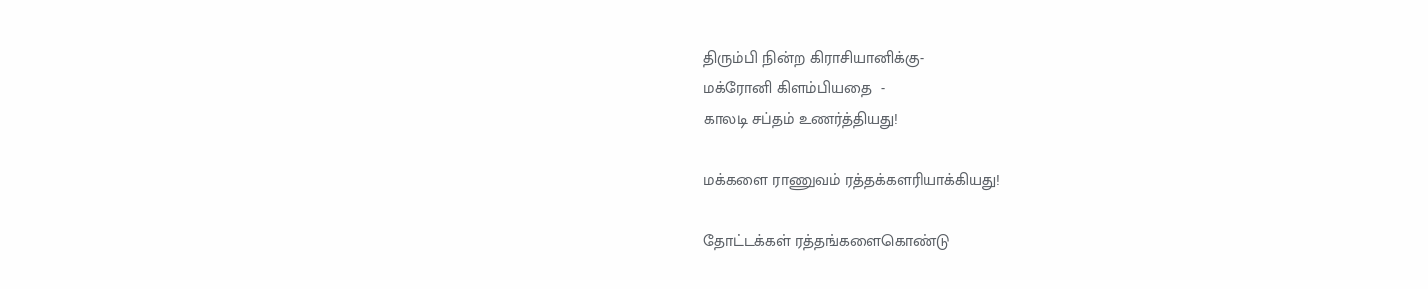திரும்பி நின்ற கிராசியானிக்கு-
மக்ரோனி கிளம்பியதை  -
காலடி சப்தம் உணர்த்தியது!

மக்களை ராணுவம் ரத்தக்களரியாக்கியது!

தோட்டக்கள் ரத்தங்களைகொண்டு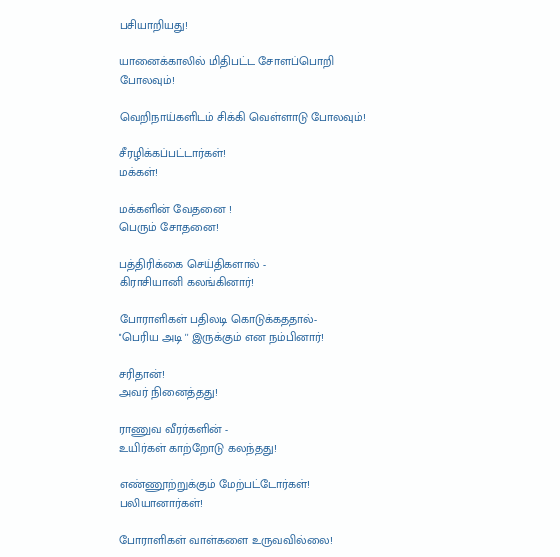பசியாறியது!

யானைக்காலில் மிதிபட்ட சோளப்பொறி போலவும்!

வெறிநாய்களிடம் சிக்கி வெள்ளாடு போலவும்!

சீரழிக்கப்பட்டார்கள்!
மக்கள்!

மக்களின் வேதனை !
பெரும் சோதனை!

பத்திரிக்கை செய்திகளால் -
கிராசியானி கலங்கினார்!

போராளிகள் பதிலடி கொடுக்கததால்-
''பெரிய அடி '' இருக்கும் என நம்பினார்!

சரிதான்!
அவர் நினைத்தது!

ராணுவ வீரர்களின் -
உயிர்கள் காற்றோடு கலந்தது!

எண்ணூற்றுக்கும் மேற்பட்டோர்கள்!
பலியானார்கள்!

போராளிகள் வாள்களை உருவவில்லை!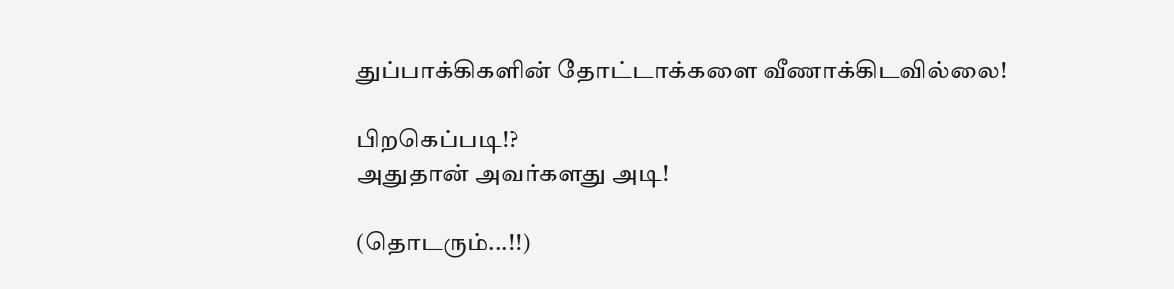துப்பாக்கிகளின் தோட்டாக்களை வீணாக்கிடவில்லை!

பிறகெப்படி!?
அதுதான் அவர்களது அடி!

(தொடரும்...!!)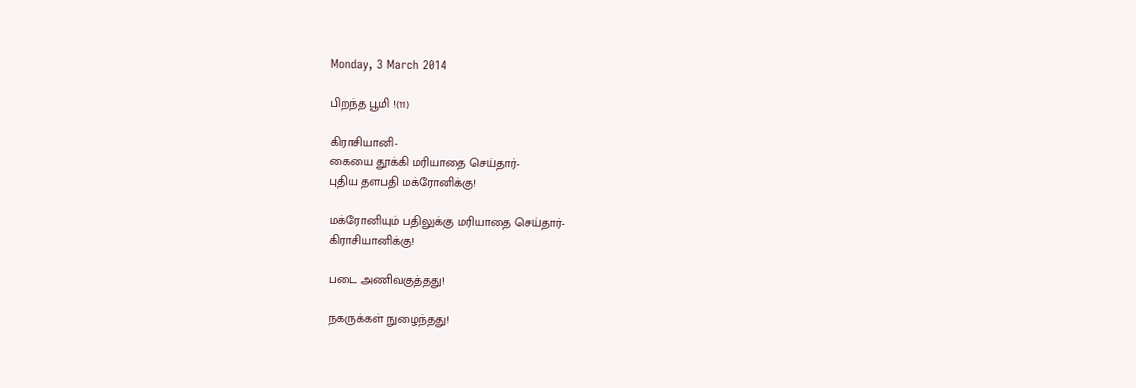Monday, 3 March 2014

பிறந்த பூமி !(11)

கிராசியானி-
கையை தூக்கி மரியாதை செய்தார்-
புதிய தளபதி மக்ரோனிக்கு!

மக்ரோனியும் பதிலுக்கு மரியாதை செய்தார்-
கிராசியானிக்கு!

படை அணிவகுத்தது!

நகருக்கள் நுழைந்தது!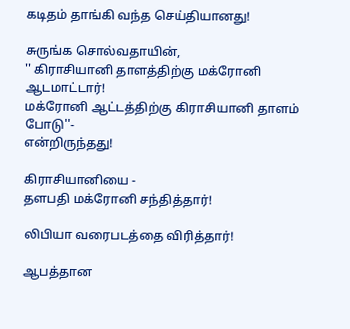கடிதம் தாங்கி வந்த செய்தியானது!

சுருங்க சொல்வதாயின்,
'' கிராசியானி தாளத்திற்கு மக்ரோனி ஆடமாட்டார்!
மக்ரோனி ஆட்டத்திற்கு கிராசியானி தாளம் போடு''-
என்றிருந்தது!

கிராசியானியை -
தளபதி மக்ரோனி சந்தித்தார்!

லிபியா வரைபடத்தை விரித்தார்!

ஆபத்தான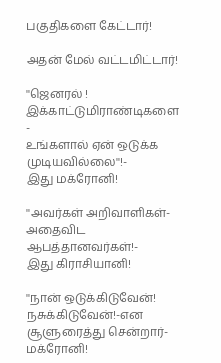பகுதிகளை கேட்டார்!

அதன் மேல் வட்டமிட்டார்!

''ஜெனரல் !
இக்காட்டுமிராண்டிகளை -
உங்களால் ஏன் ஒடுக்க முடியவில்லை''!-
இது மக்ரோனி!

''அவர்கள் அறிவாளிகள்-
அதைவிட ஆபத்தானவர்கள்!-
இது கிராசியானி!

''நான் ஒடுக்கிடுவேன்!
நசுக்கிடுவேன்!-என
சூளுரைத்து சென்றார்-
மக்ரோனி!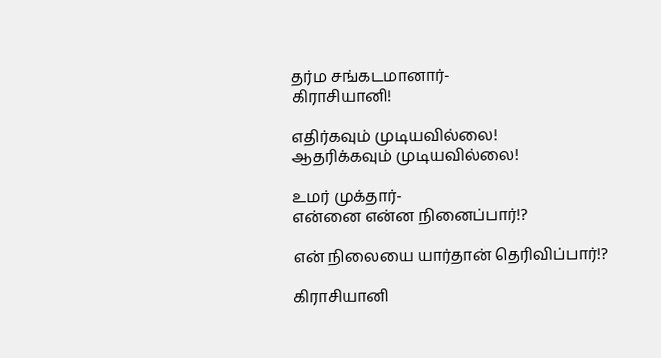தர்ம சங்கடமானார்-
கிராசியானி!

எதிர்கவும் முடியவில்லை!
ஆதரிக்கவும் முடியவில்லை!

உமர் முக்தார்-
என்னை என்ன நினைப்பார்!?

என் நிலையை யார்தான் தெரிவிப்பார்!?

கிராசியானி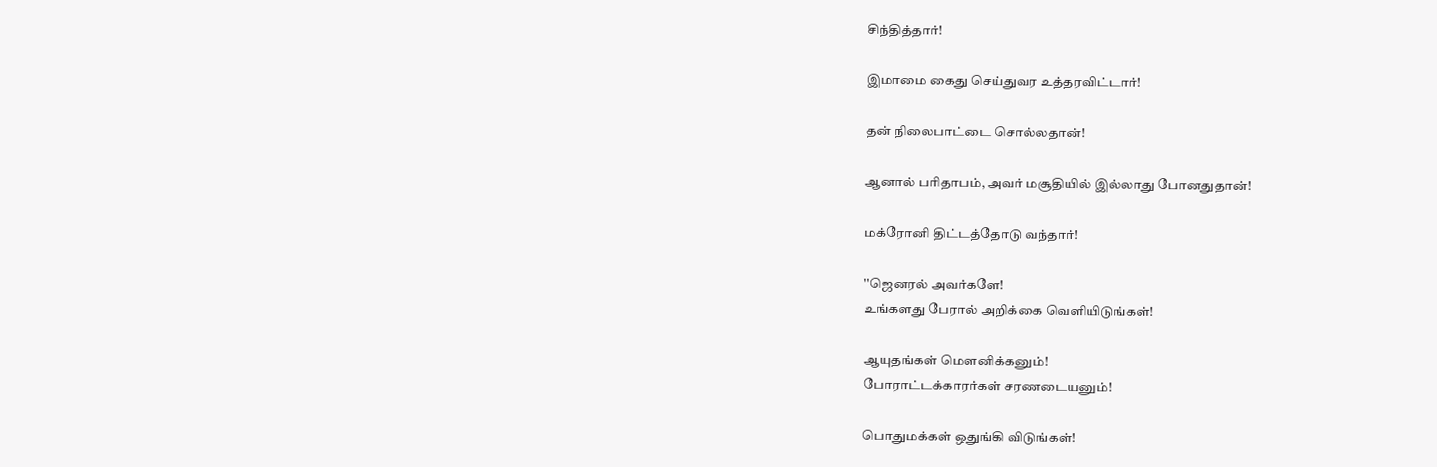சிந்தித்தார்!

இமாமை கைது செய்துவர உத்தரவிட்டார்!

தன் நிலைபாட்டை சொல்லதான்!

ஆனால் பரிதாபம், அவர் மசூதியில் இல்லாது போனதுதான்!

மக்ரோனி திட்டத்தோடு வந்தார்!

''ஜெனரல் அவர்களே!
உங்களது பேரால் அறிக்கை வெளியிடுங்கள்!

ஆயுதங்கள் மௌனிக்கனும்!
போராட்டக்காரர்கள் சரணடையனும்!

பொதுமக்கள் ஒதுங்கி விடுங்கள்!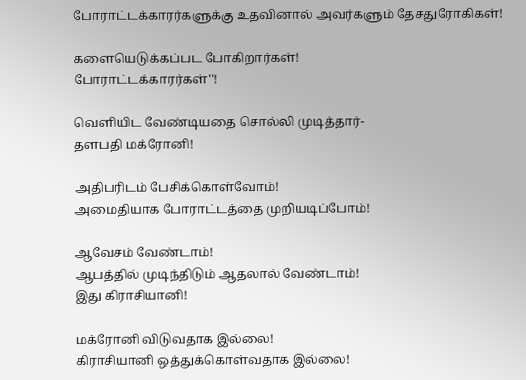போராட்டக்காரர்களுக்கு உதவினால் அவர்களும் தேசதுரோகிகள்!

களையெடுக்கப்பட போகிறார்கள்!
போராட்டக்காரர்கள்''!

வெளியிட வேண்டியதை சொல்லி முடித்தார்-
தளபதி மக்ரோனி!

அதிபரிடம் பேசிக்கொள்வோம்!
அமைதியாக போராட்டத்தை முறியடிப்போம்!

ஆவேசம் வேண்டாம்!
ஆபத்தில் முடிந்திடும் ஆதலால் வேண்டாம்!
இது கிராசியானி!

மக்ரோனி விடுவதாக இல்லை!
கிராசியானி ஒத்துக்கொள்வதாக இல்லை!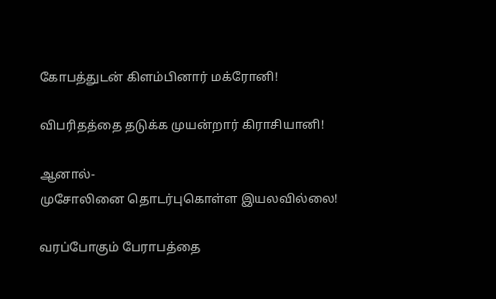கோபத்துடன் கிளம்பினார் மக்ரோனி!

விபரிதத்தை தடுக்க முயன்றார் கிராசியானி!

ஆனால்-
முசோலினை தொடர்புகொள்ள இயலவில்லை!

வரப்போகும் பேராபத்தை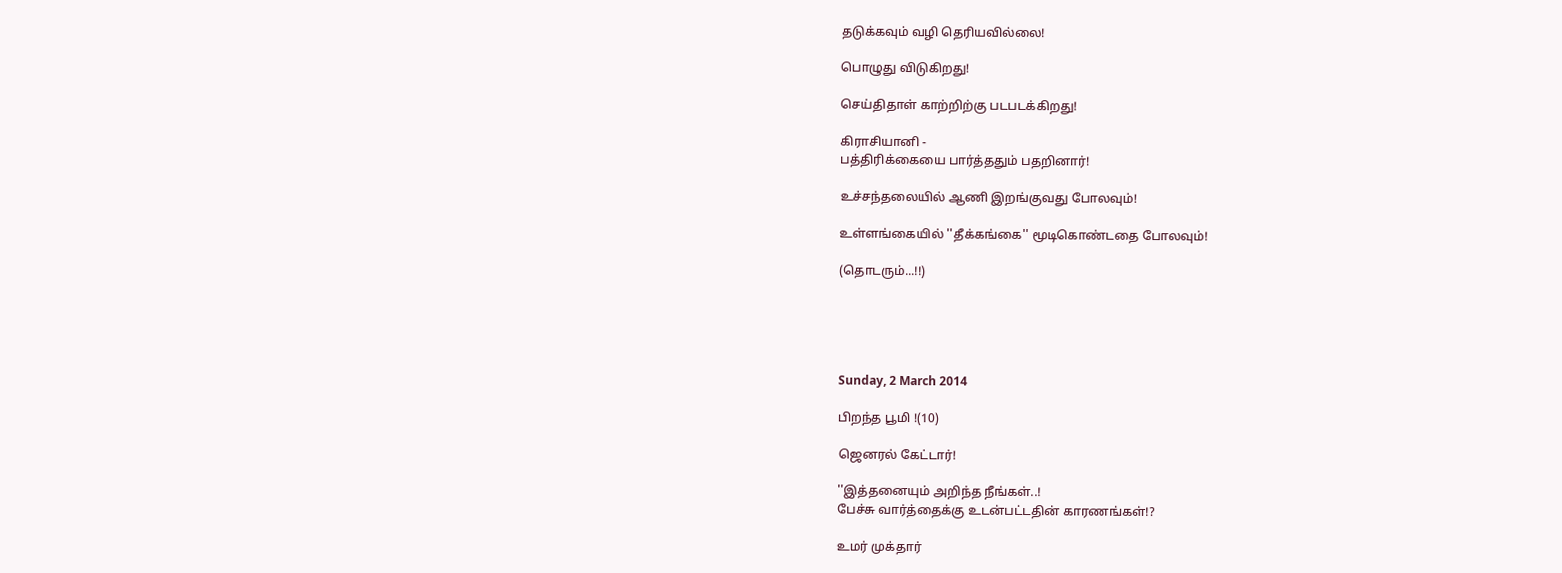தடுக்கவும் வழி தெரியவில்லை!

பொழுது விடுகிறது!

செய்திதாள் காற்றிற்கு படபடக்கிறது!

கிராசியானி -
பத்திரிக்கையை பார்த்ததும் பதறினார்!

உச்சந்தலையில் ஆணி இறங்குவது போலவும்!

உள்ளங்கையில் ''தீக்கங்கை'' மூடிகொண்டதை போலவும்!

(தொடரும்...!!)





Sunday, 2 March 2014

பிறந்த பூமி !(10)

ஜெனரல் கேட்டார்!

''இத்தனையும் அறிந்த நீங்கள்..!
பேச்சு வார்த்தைக்கு உடன்பட்டதின் காரணங்கள்!?

உமர் முக்தார்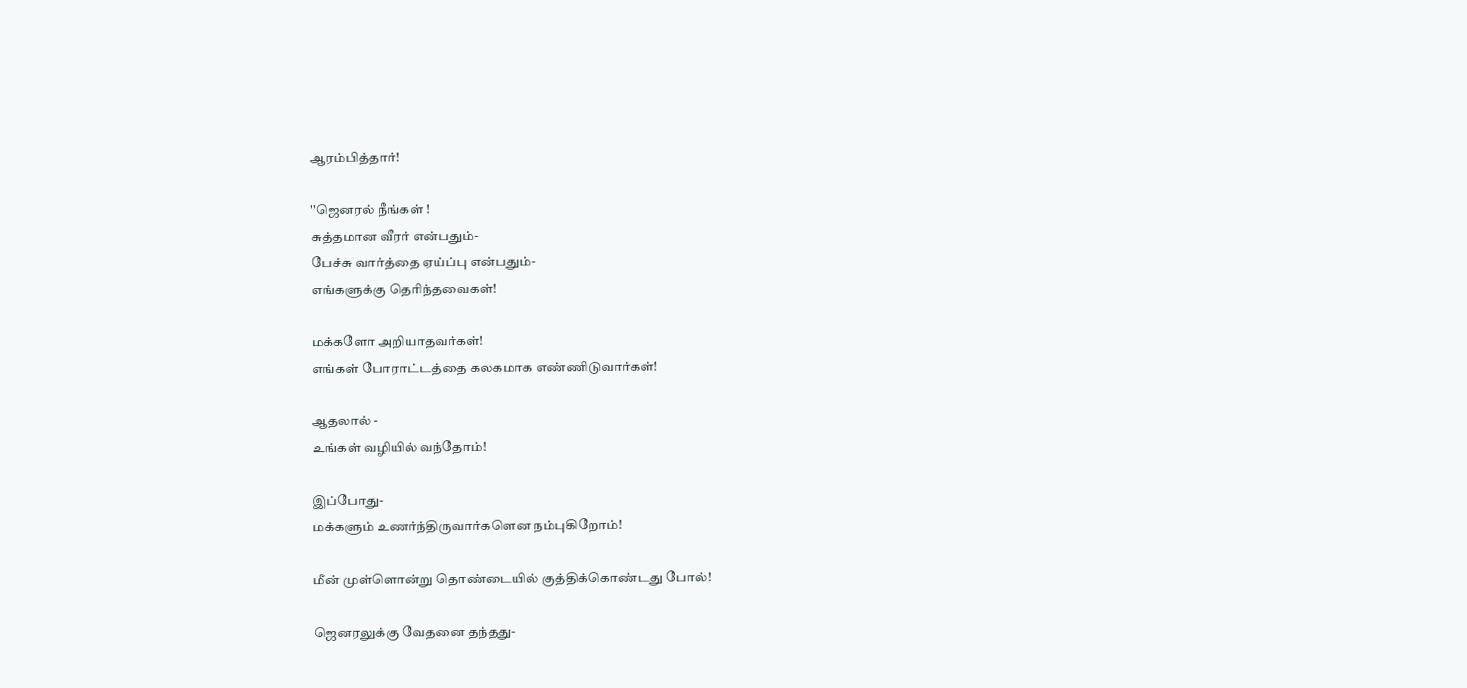ஆரம்பித்தார்!

''ஜெனரல் நீங்கள் !
சுத்தமான வீரர் என்பதும்-
பேச்சு வார்த்தை ஏய்ப்பு என்பதும்-
எங்களுக்கு தெரிந்தவைகள்!

மக்களோ அறியாதவர்கள்!
எங்கள் போராட்டத்தை கலகமாக எண்ணிடுவார்கள்!

ஆதலால் -
உங்கள் வழியில் வந்தோம்!

இப்போது-
மக்களும் உணர்ந்திருவார்களென நம்புகிறோம்!

மீன் முள்ளொன்று தொண்டையில் குத்திக்கொண்டது போல்!

ஜெனரலுக்கு வேதனை தந்தது-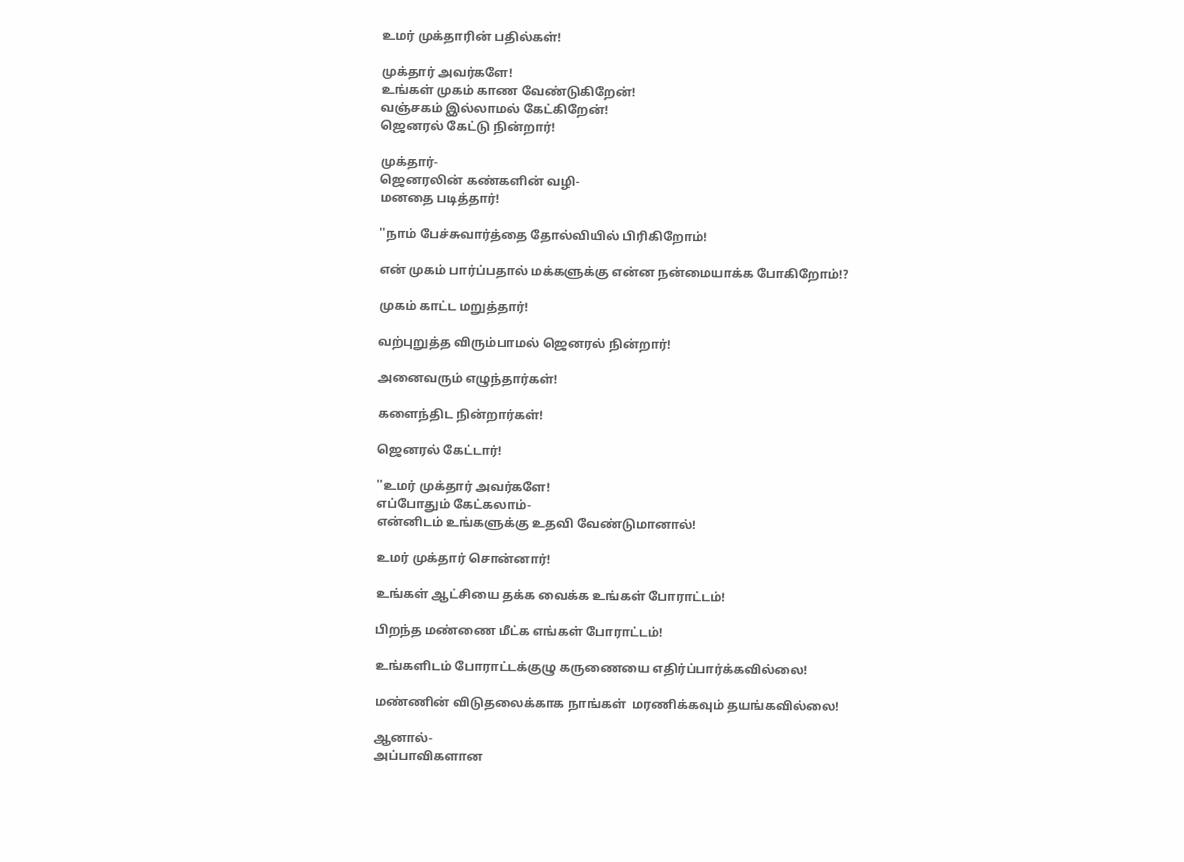உமர் முக்தாரின் பதில்கள்!

முக்தார் அவர்களே!
உங்கள் முகம் காண வேண்டுகிறேன்!
வஞ்சகம் இல்லாமல் கேட்கிறேன்!
ஜெனரல் கேட்டு நின்றார்!

முக்தார்-
ஜெனரலின் கண்களின் வழி-
மனதை படித்தார்!

''நாம் பேச்சுவார்த்தை தோல்வியில் பிரிகிறோம்!

என் முகம் பார்ப்பதால் மக்களுக்கு என்ன நன்மையாக்க போகிறோம்!?

முகம் காட்ட மறுத்தார்!

வற்புறுத்த விரும்பாமல் ஜெனரல் நின்றார்!

அனைவரும் எழுந்தார்கள்!

களைந்திட நின்றார்கள்!

ஜெனரல் கேட்டார்!

''உமர் முக்தார் அவர்களே!
எப்போதும் கேட்கலாம்-
என்னிடம் உங்களுக்கு உதவி வேண்டுமானால்!

உமர் முக்தார் சொன்னார்!

உங்கள் ஆட்சியை தக்க வைக்க உங்கள் போராட்டம்!

பிறந்த மண்ணை மீட்க எங்கள் போராட்டம்!

உங்களிடம் போராட்டக்குழு கருணையை எதிர்ப்பார்க்கவில்லை!

மண்ணின் விடுதலைக்காக நாங்கள்  மரணிக்கவும் தயங்கவில்லை!

ஆனால்-
அப்பாவிகளான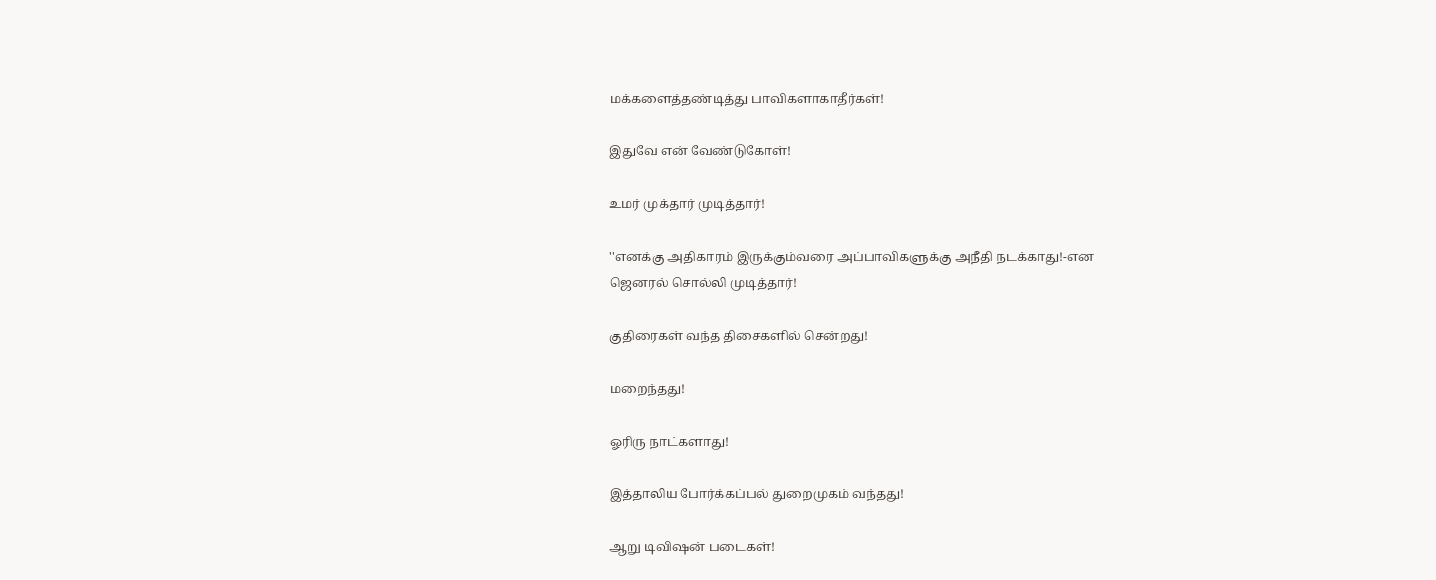மக்களைத்தண்டித்து பாவிகளாகாதீர்கள்!

இதுவே என் வேண்டுகோள்!

உமர் முக்தார் முடித்தார்!

''எனக்கு அதிகாரம் இருக்கும்வரை அப்பாவிகளுக்கு அநீதி நடக்காது!-என
ஜெனரல் சொல்லி முடித்தார்!

குதிரைகள் வந்த திசைகளில் சென்றது!

மறைந்தது!

ஓரிரு நாட்களாது!

இத்தாலிய போர்க்கப்பல் துறைமுகம் வந்தது!

ஆறு டிவிஷன் படைகள்!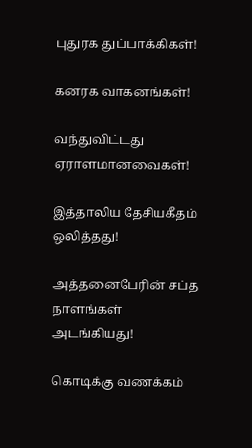புதுரக துப்பாக்கிகள்!

கனரக வாகனங்கள்!

வந்துவிட்டது ஏராளமானவைகள்!

இத்தாலிய தேசியகீதம் ஒலித்தது!

அத்தனைபேரின் சப்த நாளங்கள் அடங்கியது!

கொடிக்கு வணக்கம்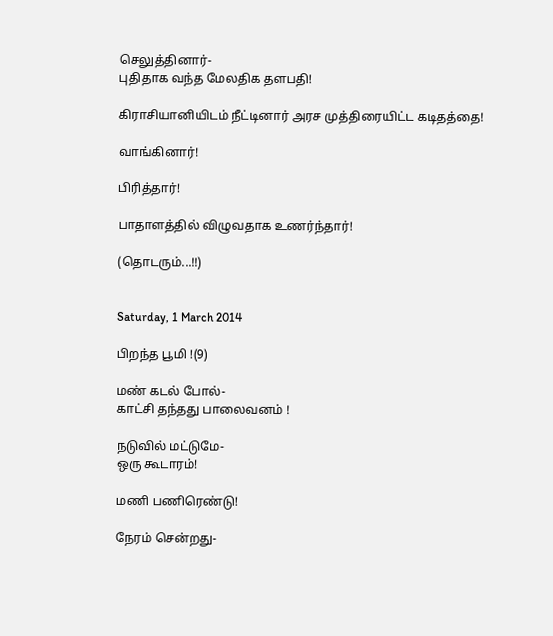செலுத்தினார்-
புதிதாக வந்த மேலதிக தளபதி!

கிராசியானியிடம் நீட்டினார் அரச முத்திரையிட்ட கடிதத்தை!

வாங்கினார்!

பிரித்தார்!

பாதாளத்தில் விழுவதாக உணர்ந்தார்!

(தொடரும்...!!)


Saturday, 1 March 2014

பிறந்த பூமி !(9)

மண் கடல் போல்-
காட்சி தந்தது பாலைவனம் !

நடுவில் மட்டுமே-
ஒரு கூடாரம்!

மணி பணிரெண்டு!

நேரம் சென்றது-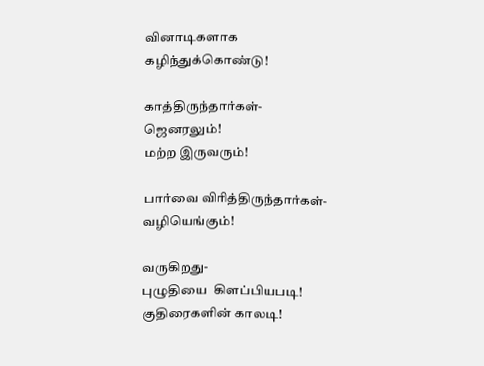வினாடிகளாக கழிந்துக்கொண்டு!

காத்திருந்தார்கள்-
ஜெனரலும்!
மற்ற இருவரும்!

பார்வை விரித்திருந்தார்கள்-
வழியெங்கும்!

வருகிறது-
புழுதியை  கிளப்பியபடி!
குதிரைகளின் காலடி!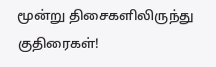மூன்று திசைகளிலிருந்து குதிரைகள்!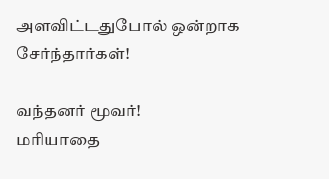அளவிட்டதுபோல் ஒன்றாக சேர்ந்தார்கள்!

வந்தனர் மூவர்!
மரியாதை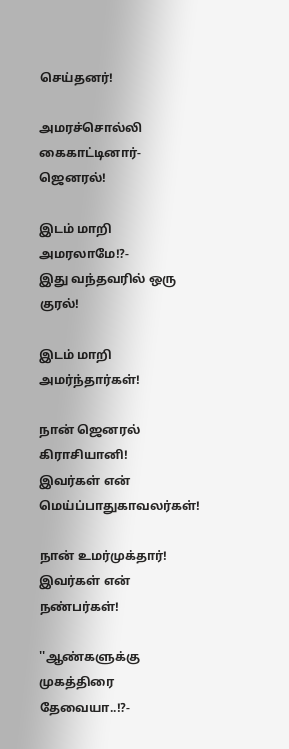செய்தனர்!

அமரச்சொல்லி கைகாட்டினார்-
ஜெனரல்!

இடம் மாறி அமரலாமே!?-
இது வந்தவரில் ஒரு குரல்!

இடம் மாறி அமர்ந்தார்கள்!

நான் ஜெனரல் கிராசியானி!
இவர்கள் என் மெய்ப்பாதுகாவலர்கள்!

நான் உமர்முக்தார்!
இவர்கள் என் நண்பர்கள்!

''ஆண்களுக்கு முகத்திரை தேவையா..!?-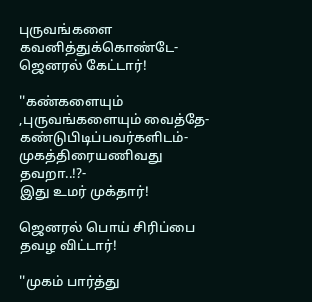புருவங்களை கவனித்துக்கொண்டே-ஜெனரல் கேட்டார்!

''கண்களையும் ,புருவங்களையும் வைத்தே-
கண்டுபிடிப்பவர்களிடம்-
முகத்திரையணிவது தவறா..!?-
இது உமர் முக்தார்!

ஜெனரல் பொய் சிரிப்பை தவழ விட்டார்!

''முகம் பார்த்து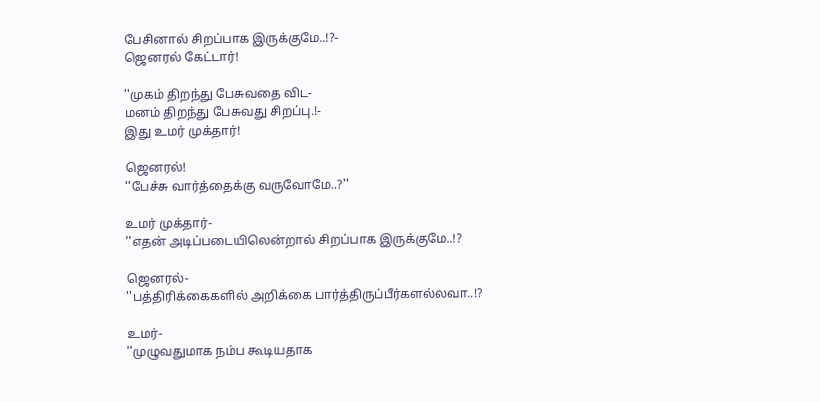பேசினால் சிறப்பாக இருக்குமே..!?-
ஜெனரல் கேட்டார்!

''முகம் திறந்து பேசுவதை விட-
மனம் திறந்து பேசுவது சிறப்பு.!-
இது உமர் முக்தார்!

ஜெனரல்!
''பேச்சு வார்த்தைக்கு வருவோமே..?''

உமர் முக்தார்-
''எதன் அடிப்படையிலென்றால் சிறப்பாக இருக்குமே..!?

ஜெனரல்-
''பத்திரிக்கைகளில் அறிக்கை பார்த்திருப்பீர்களல்லவா..!?

உமர்-
''முழுவதுமாக நம்ப கூடியதாக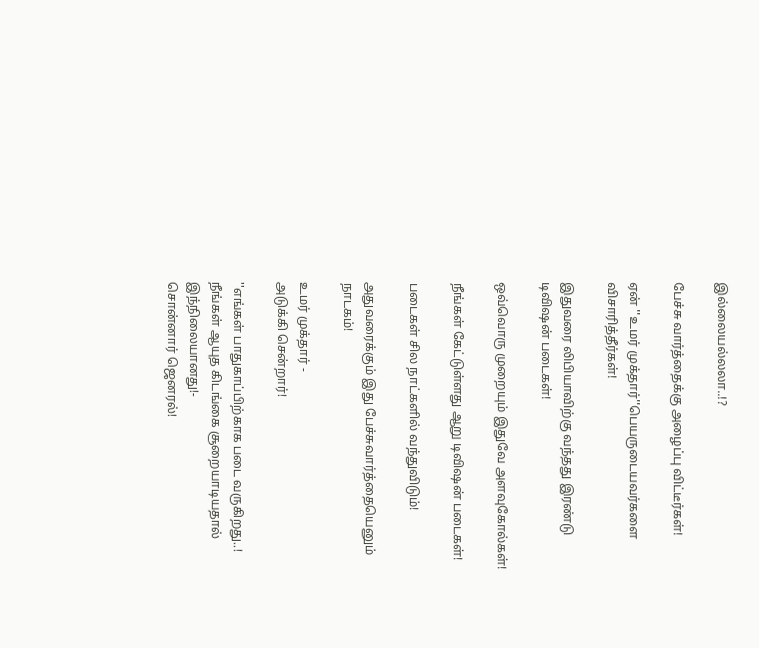இல்லையல்லலா..!?

பேச்சு வார்த்தைக்கு அழைப்பு விட்டீர்கள்!

ஏன் ''உமர் முக்தார்''பெயருடையவர்களை விசாரித்தீர்கள்!

இதுவரை லிபியாவிற்கு வந்தது இரண்டு டிவிஷன் படைகள்!

ஒவ்வொரு முறையும் இதுவே அளவுகோல்கள்!

நீங்கள் கேட்டுள்ளது ஆறு டிவிஷன் படைகள்!

படைகள் சில நாட்களில் வந்துவிடும்!

அதுவரைக்கும் இது பேச்சுவார்த்தையெனும் நாடகம்!

உமர் முக்தார் -
அடுக்கி சென்றார்!

''எங்கள் பாதுகாப்பிற்காக படை வருகிறது..!
நீங்கள் ஆயுத கிடங்கை சூறையாடியதால் இந்நிலையானது!-
சொன்னார் ஜெனரல்!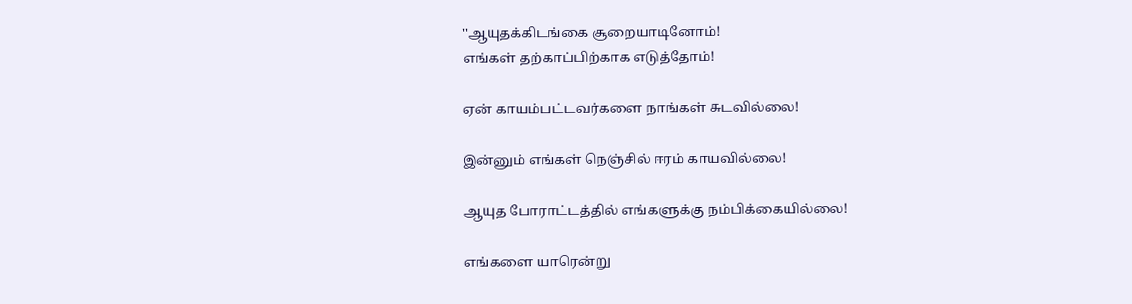''ஆயுதக்கிடங்கை சூறையாடினோம்!
எங்கள் தற்காப்பிற்காக எடுத்தோம்!

ஏன் காயம்பட்டவர்களை நாங்கள் சுடவில்லை!

இன்னும் எங்கள் நெஞ்சில் ஈரம் காயவில்லை!

ஆயுத போராட்டத்தில் எங்களுக்கு நம்பிக்கையில்லை!

எங்களை யாரென்று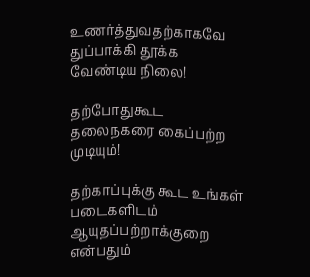உணர்த்துவதற்காகவே துப்பாக்கி தூக்க வேண்டிய நிலை!

தற்போதுகூட தலைநகரை கைப்பற்ற முடியும்!

தற்காப்புக்கு கூட உங்கள் படைகளிடம் ஆயுதப்பற்றாக்குறை என்பதும்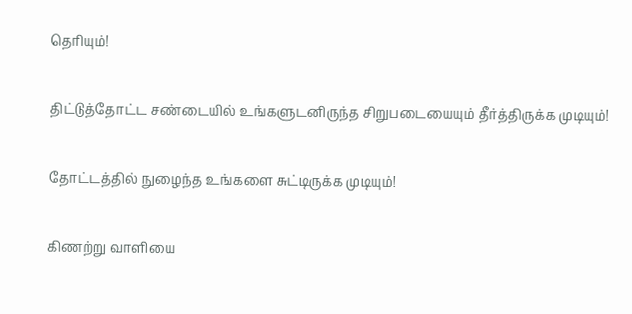தெரியும்!

திட்டுத்தோட்ட சண்டையில் உங்களுடனிருந்த சிறுபடையையும் தீர்த்திருக்க முடியும்!

தோட்டத்தில் நுழைந்த உங்களை சுட்டிருக்க முடியும்!

கிணற்று வாளியை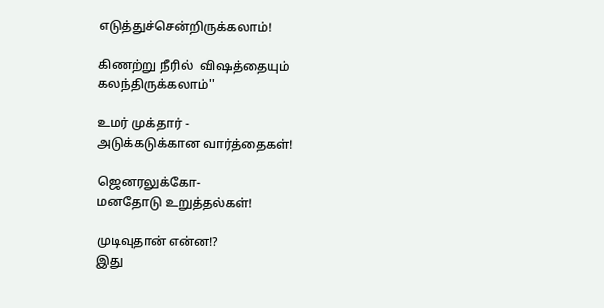எடுத்துச்சென்றிருக்கலாம்!

கிணற்று நீரில்  விஷத்தையும் கலந்திருக்கலாம்''

உமர் முக்தார் -
அடுக்கடுக்கான வார்த்தைகள்!

ஜெனரலுக்கோ-
மனதோடு உறுத்தல்கள்!

முடிவுதான் என்ன!?
இது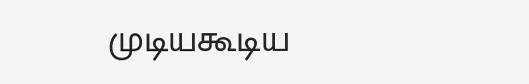முடியகூடிய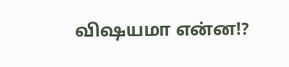விஷயமா என்ன!?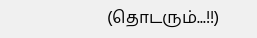(தொடரும்...!!)